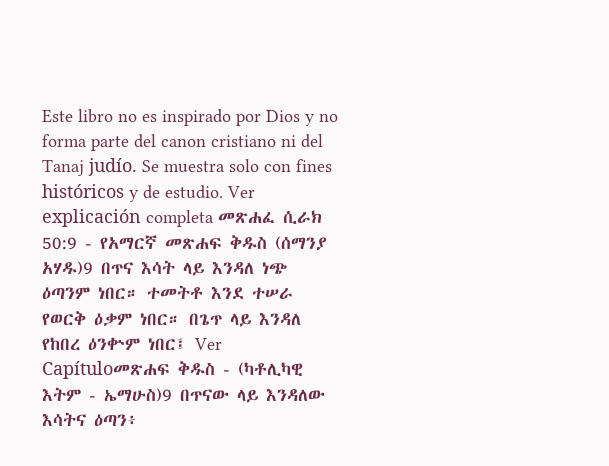Este libro no es inspirado por Dios y no forma parte del canon cristiano ni del Tanaj judío. Se muestra solo con fines históricos y de estudio. Ver explicación completa መጽሐፈ ሲራክ 50:9 - የአማርኛ መጽሐፍ ቅዱስ (ሰማንያ አሃዱ)9 በጥና እሳት ላይ እንዳለ ነጭ ዕጣንም ነበር። ተመትቶ እንደ ተሠራ የወርቅ ዕቃም ነበር። በጌጥ ላይ እንዳለ የከበረ ዕንቍም ነበር፤ Ver Capítuloመጽሐፍ ቅዱስ - (ካቶሊካዊ እትም - ኤማሁስ)9 በጥናው ላይ እንዳለው እሳትና ዕጣን፥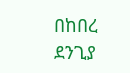በከበረ ደንጊያ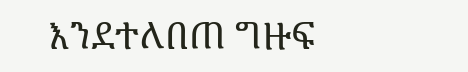እንደተለበጠ ግዙፍ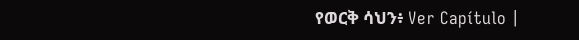የወርቅ ሳህን፥ Ver Capítulo |